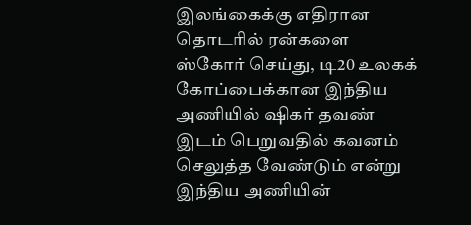இலங்கைக்கு எதிரான தொடரில் ரன்களை ஸ்கோர் செய்து, டி20 உலகக் கோப்பைக்கான இந்திய அணியில் ஷிகர் தவண் இடம் பெறுவதில் கவனம் செலுத்த வேண்டும் என்று இந்திய அணியின்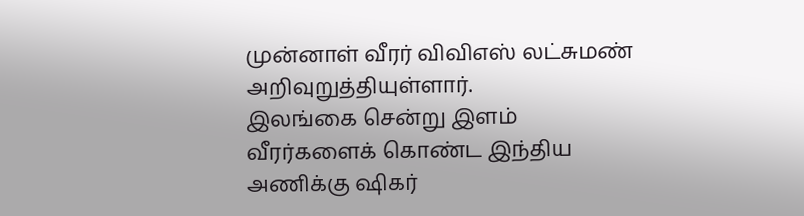முன்னாள் வீரர் விவிஎஸ் லட்சுமண் அறிவுறுத்தியுள்ளார்.
இலங்கை சென்று இளம் வீரர்களைக் கொண்ட இந்திய அணிக்கு ஷிகர்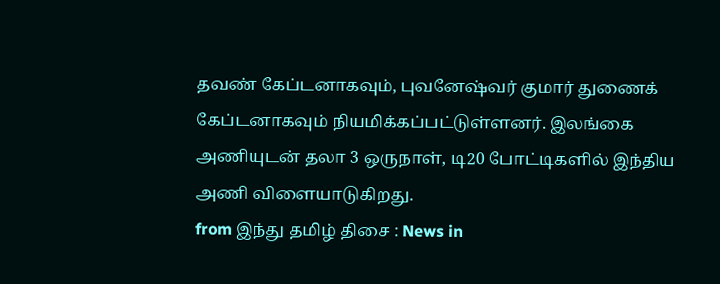தவண் கேப்டனாகவும், புவனேஷ்வர் குமார் துணைக் கேப்டனாகவும் நியமிக்கப்பட்டுள்ளனர். இலங்கை அணியுடன் தலா 3 ஒருநாள், டி20 போட்டிகளில் இந்திய அணி விளையாடுகிறது.
from இந்து தமிழ் திசை : News in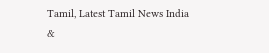Tamil, Latest Tamil News India &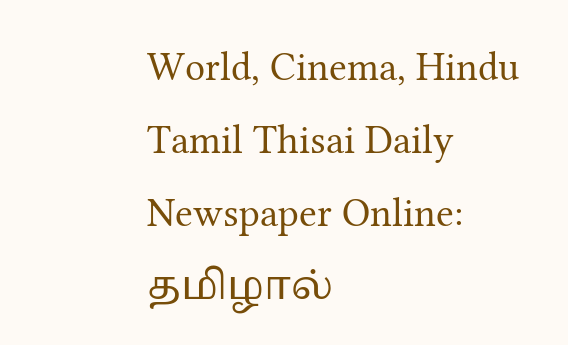World, Cinema, Hindu Tamil Thisai Daily Newspaper Online: தமிழால்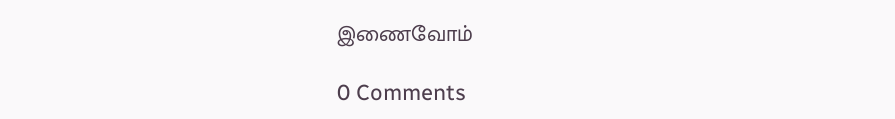இணைவோம்

0 Comments